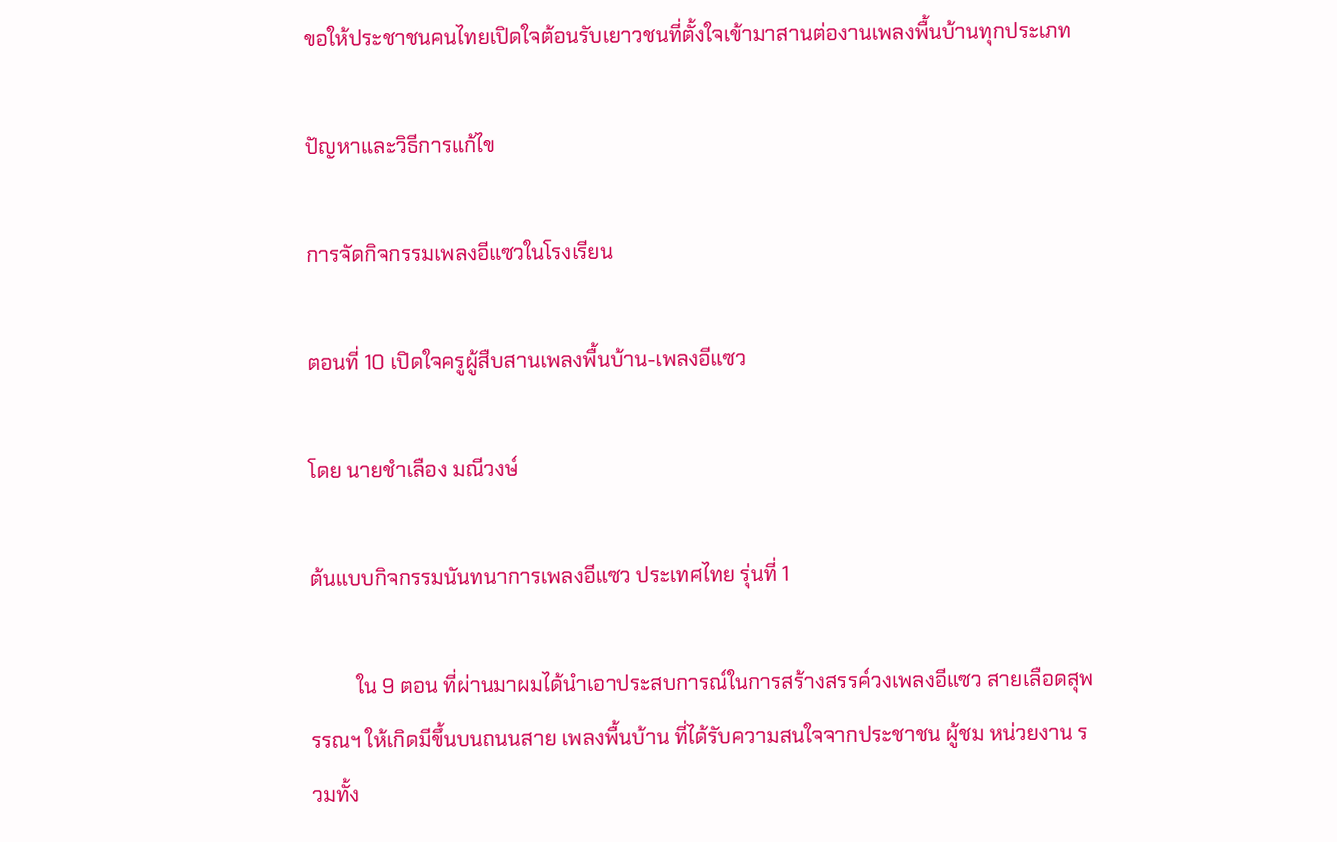ขอให้ประชาชนคนไทยเปิดใจต้อนรับเยาวชนที่ตั้งใจเข้ามาสานต่องานเพลงพื้นบ้านทุกประเภท

ปัญหาและวิธีการแก้ไข

การจัดกิจกรรมเพลงอีแซวในโรงเรียน

ตอนที่ 10 เปิดใจครูผู้สืบสานเพลงพื้นบ้าน-เพลงอีแซว

โดย นายชำเลือง มณีวงษ์

ต้นแบบกิจกรรมนันทนาการเพลงอีแซว ประเทศไทย รุ่นที่ 1

         ใน 9 ตอน ที่ผ่านมาผมได้นำเอาประสบการณ์ในการสร้างสรรค์วงเพลงอีแซว สายเลือดสุพรรณฯ ให้เกิดมีขึ้นบนถนนสาย เพลงพื้นบ้าน ที่ได้รับความสนใจจากประชาชน ผู้ชม หน่วยงาน รวมทั้ง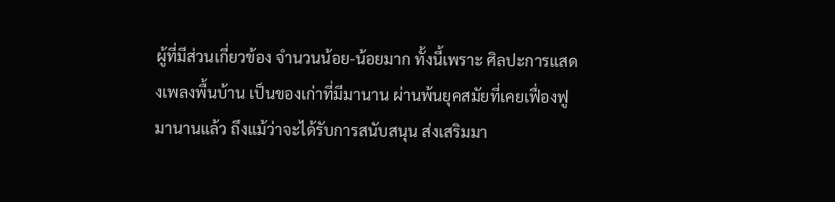ผู้ที่มีส่วนเกี่ยวข้อง จำนวนน้อย-น้อยมาก ทั้งนี้เพราะ ศิลปะการแสดงเพลงพื้นบ้าน เป็นของเก่าที่มีมานาน ผ่านพ้นยุคสมัยที่เคยเฟื่องฟูมานานแล้ว ถึงแม้ว่าจะได้รับการสนับสนุน ส่งเสริมมา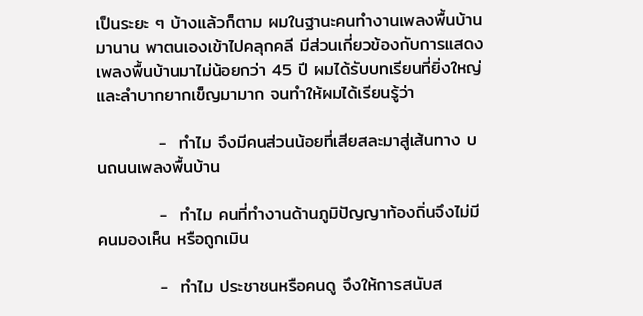เป็นระยะ ๆ บ้างแล้วก็ตาม ผมในฐานะคนทำงานเพลงพื้นบ้านมานาน พาตนเองเข้าไปคลุกคลี มีส่วนเกี่ยวข้องกับการแสดงเพลงพื้นบ้านมาไม่น้อยกว่า 45 ปี ผมได้รับบทเรียนที่ยิ่งใหญ่และลำบากยากเข็ญมามาก จนทำให้ผมได้เรียนรู้ว่า

          -  ทำไม จึงมีคนส่วนน้อยที่เสียสละมาสู่เส้นทาง บนถนนเพลงพื้นบ้าน

          -  ทำไม คนที่ทำงานด้านภูมิปัญญาท้องถิ่นจึงไม่มีคนมองเห็น หรือถูกเมิน

          -  ทำไม ประชาชนหรือคนดู จึงให้การสนับส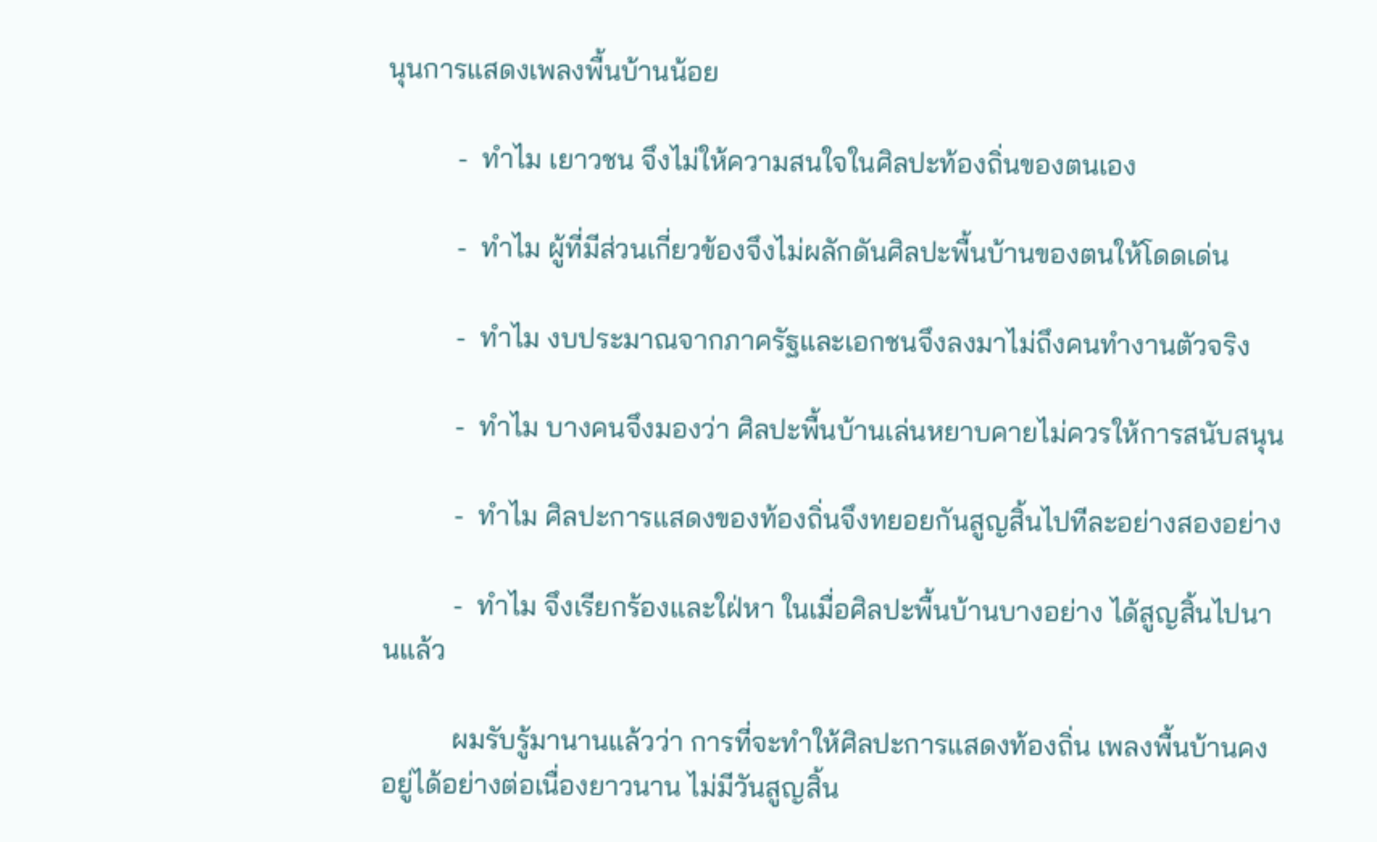นุนการแสดงเพลงพื้นบ้านน้อย

          -  ทำไม เยาวชน จึงไม่ให้ความสนใจในศิลปะท้องถิ่นของตนเอง

          -  ทำไม ผู้ที่มีส่วนเกี่ยวข้องจึงไม่ผลักดันศิลปะพื้นบ้านของตนให้โดดเด่น

          -  ทำไม งบประมาณจากภาครัฐและเอกชนจึงลงมาไม่ถึงคนทำงานตัวจริง

          -  ทำไม บางคนจึงมองว่า ศิลปะพื้นบ้านเล่นหยาบคายไม่ควรให้การสนับสนุน

          -  ทำไม ศิลปะการแสดงของท้องถิ่นจึงทยอยกันสูญสิ้นไปทีละอย่างสองอย่าง

          -  ทำไม จึงเรียกร้องและใฝ่หา ในเมื่อศิลปะพื้นบ้านบางอย่าง ได้สูญสิ้นไปนานแล้ว

          ผมรับรู้มานานแล้วว่า การที่จะทำให้ศิลปะการแสดงท้องถิ่น เพลงพื้นบ้านคงอยู่ได้อย่างต่อเนื่องยาวนาน ไม่มีวันสูญสิ้น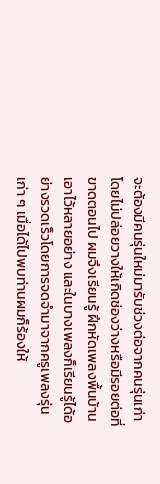จะต้องมีคนรุ่นใหม่มารับช่วงต่อจากคนรุ่นเก่า โดยไม่ปล่อยวางให้เกิดช่องว่างหรือมีรอยต่อที่ขาดตอนไป ผมจึงเรียนรู้ ฝึกหัดเพลงพื้นบ้านเอาไว้หลายอย่าง และในบางเพลงก็เรียนรู้ได้อย่างรวดเร็วโดยการจดจำมาจากครูเพลงรุ่นเก่า ๆ เมื่อได้ไปพบท่านผมก็ร้องให้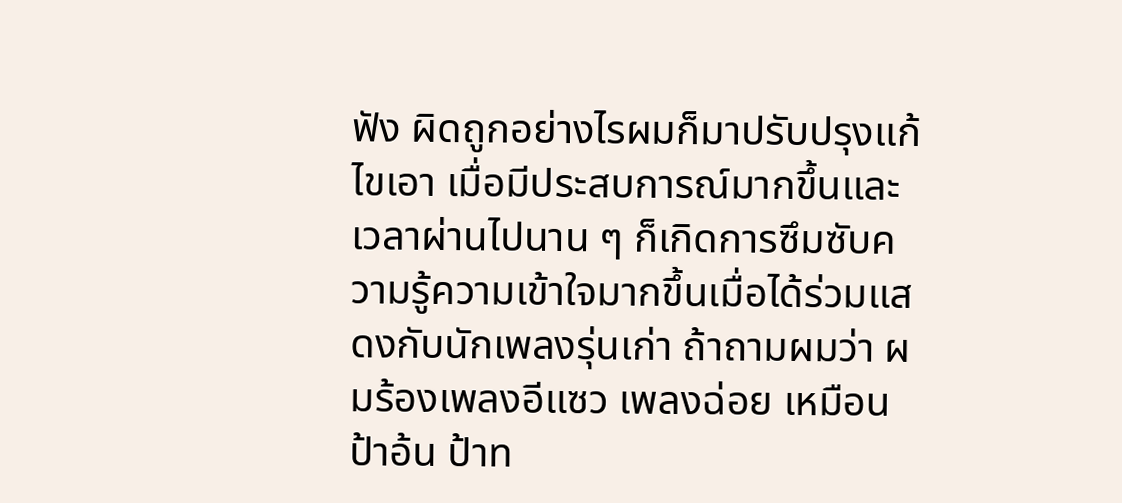ฟัง ผิดถูกอย่างไรผมก็มาปรับปรุงแก้ไขเอา เมื่อมีประสบการณ์มากขึ้นและเวลาผ่านไปนาน ๆ ก็เกิดการซึมซับความรู้ความเข้าใจมากขึ้นเมื่อได้ร่วมแสดงกับนักเพลงรุ่นเก่า ถ้าถามผมว่า ผมร้องเพลงอีแซว เพลงฉ่อย เหมือนป้าอ้น ป้าท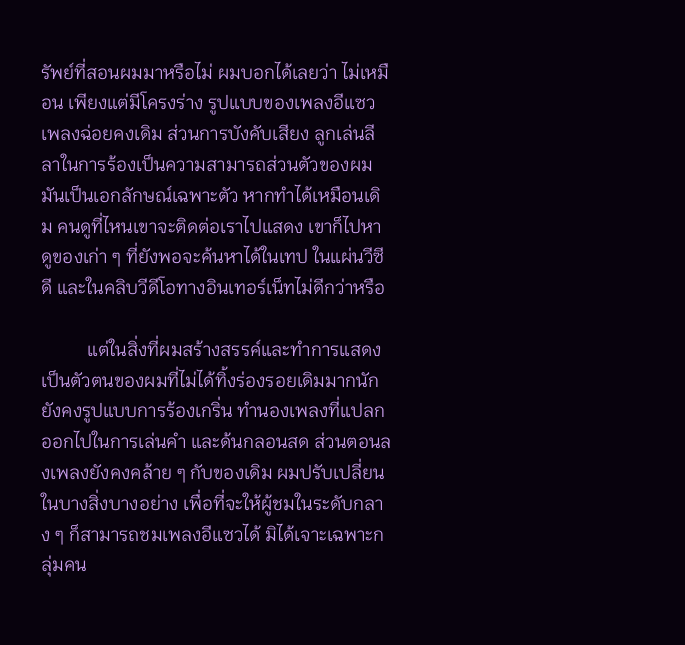รัพย์ที่สอนผมมาหรือไม่ ผมบอกได้เลยว่า ไม่เหมือน เพียงแต่มีโครงร่าง รูปแบบของเพลงอีแซว เพลงฉ่อยคงเดิม ส่วนการบังคับเสียง ลูกเล่นลีลาในการร้องเป็นความสามารถส่วนตัวของผม มันเป็นเอกลักษณ์เฉพาะตัว หากทำได้เหมือนเดิม คนดูที่ไหนเขาจะติดต่อเราไปแสดง เขาก็ไปหาดูของเก่า ๆ ที่ยังพอจะค้นหาได้ในเทป ในแผ่นวีซีดี และในคลิบวีดีโอทางอินเทอร์เน็ทไม่ดีกว่าหรือ

          แต่ในสิ่งที่ผมสร้างสรรค์และทำการแสดง เป็นตัวตนของผมที่ไม่ได้ทิ้งร่องรอยเดิมมากนักยังคงรูปแบบการร้องเกริ่น ทำนองเพลงที่แปลกออกไปในการเล่นคำ และด้นกลอนสด ส่วนตอนลงเพลงยังคงคล้าย ๆ กับของเดิม ผมปรับเปลี่ยนในบางสิ่งบางอย่าง เพื่อที่จะให้ผู้ชมในระดับกลาง ๆ ก็สามารถชมเพลงอีแซวได้ มิได้เจาะเฉพาะกลุ่มคน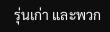รุ่นเก่า และพวก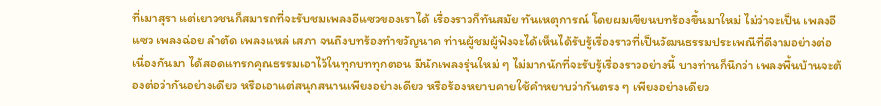ที่เมาสุรา แต่เยาวชนก็สมารถที่จะรับชมเพลงอีแซวของเราได้ เรื่องราวก็ทันสมัย ทันเหตุการณ์ โดยผมเขียนบทร้องขึ้นมาใหม่ ไม่ว่าจะเป็น เพลงอีแซว เพลงฉ่อย ลำตัด เพลงแหล่ เสภา จนถึงบทร้องทำขวัญนาค ท่านผู้ชมผู้ฟังจะได้เห็นได้รับรู้เรื่องราวที่เป็นวัฒนธรรมประเพณีที่ดีงามอย่างต่อเนื่องกันมา ได้สอดแทรกคุณธรรมเอาไว้ในทุกบททุกตอน มีนักเพลงรุ่นใหม่ ๆ ไม่มากนักที่จะรับรู้เรื่องราวอย่างนี้ บางท่านก็นึกว่า เพลงพื้นบ้านจะต้องต่อว่ากันอย่างเดียว หรือเอาแต่สนุกสนานเพียงอย่างเดียว หรือร้องหยาบคายใช้คำหยาบว่ากันตรง ๆ เพียงอย่างเดียว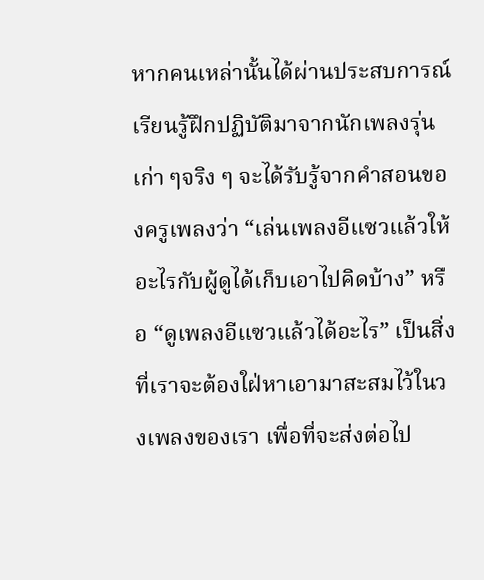หากคนเหล่านั้นได้ผ่านประสบการณ์เรียนรู้ฝึกปฏิบัติมาจากนักเพลงรุ่นเก่า ๆจริง ๆ จะได้รับรู้จากคำสอนของครูเพลงว่า “เล่นเพลงอีแซวแล้วให้อะไรกับผู้ดูได้เก็บเอาไปคิดบ้าง” หรือ “ดูเพลงอีแซวแล้วได้อะไร” เป็นสิ่งที่เราจะต้องใฝ่หาเอามาสะสมไว้ในวงเพลงของเรา เพื่อที่จะส่งต่อไป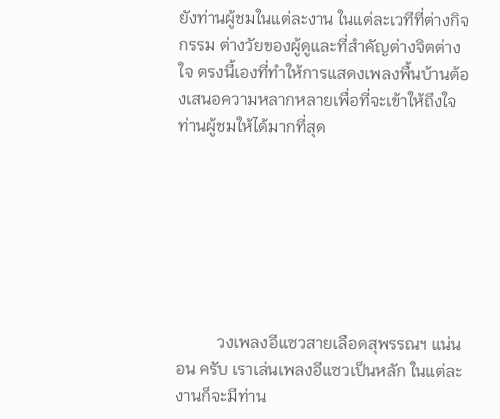ยังท่านผู้ชมในแต่ละงาน ในแต่ละเวทีที่ต่างกิจกรรม ต่างวัยของผู้ดูและที่สำคัญต่างจิตต่างใจ ตรงนี้เองที่ทำให้การแสดงเพลงพื้นบ้านต้องเสนอความหลากหลายเพื่อที่จะเข้าให้ถึงใจท่านผู้ชมให้ได้มากที่สุด







          วงเพลงอีแซวสายเลือดสุพรรณฯ แน่นอน ครับ เราเล่นเพลงอีแซวเป็นหลัก ในแต่ละงานก็จะมีท่าน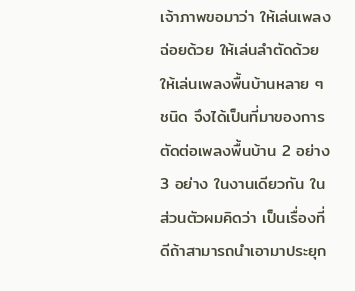เจ้าภาพขอมาว่า ให้เล่นเพลงฉ่อยด้วย ให้เล่นลำตัดด้วย ให้เล่นเพลงพื้นบ้านหลาย ๆ ชนิด จึงได้เป็นที่มาของการตัดต่อเพลงพื้นบ้าน 2 อย่าง 3 อย่าง ในงานเดียวกัน ในส่วนตัวผมคิดว่า เป็นเรื่องที่ดีถ้าสามารถนำเอามาประยุก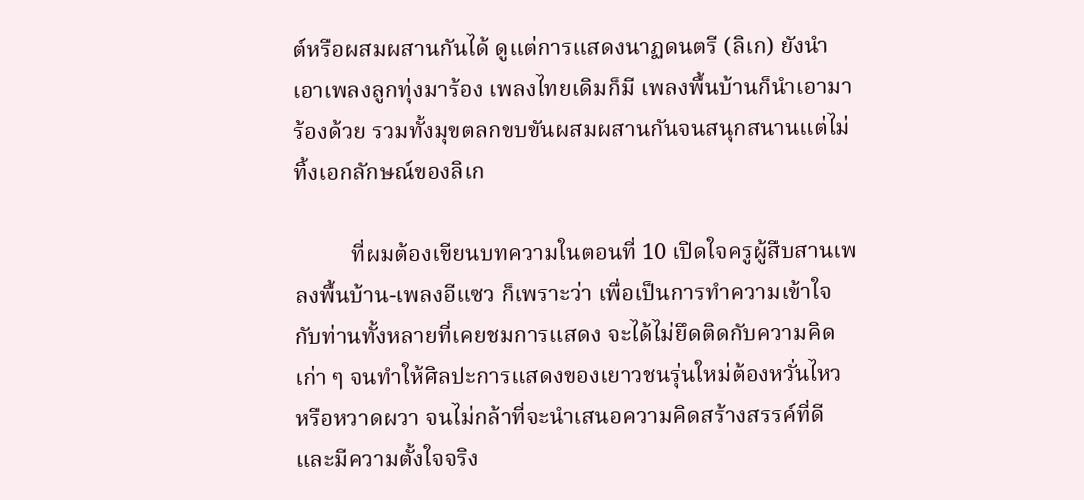ต์หรือผสมผสานกันได้ ดูแต่การแสดงนาฏดนตรี (ลิเก) ยังนำเอาเพลงลูกทุ่งมาร้อง เพลงไทยเดิมก็มี เพลงพื้นบ้านก็นำเอามาร้องด้วย รวมทั้งมุขตลกขบขันผสมผสานกันจนสนุกสนานแต่ไม่ทิ้งเอกลักษณ์ของลิเก

          ที่ผมต้องเขียนบทความในตอนที่ 10 เปิดใจครูผู้สืบสานเพลงพื้นบ้าน-เพลงอีแซว ก็เพราะว่า เพื่อเป็นการทำความเข้าใจกับท่านทั้งหลายที่เคยชมการแสดง จะได้ไม่ยึดติดกับความคิดเก่า ๆ จนทำให้ศิลปะการแสดงของเยาวชนรุ่นใหม่ต้องหวั่นไหว หรือหวาดผวา จนไม่กล้าที่จะนำเสนอความคิดสร้างสรรค์ที่ดีและมีความตั้งใจจริง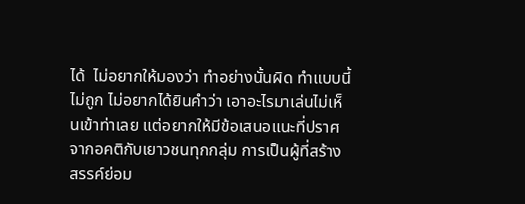ได้  ไม่อยากให้มองว่า ทำอย่างนั้นผิด ทำแบบนี้ไม่ถูก ไม่อยากได้ยินคำว่า เอาอะไรมาเล่นไม่เห็นเข้าท่าเลย แต่อยากให้มีข้อเสนอแนะที่ปราศจากอคติกับเยาวชนทุกกลุ่ม การเป็นผู้ที่สร้างสรรค์ย่อม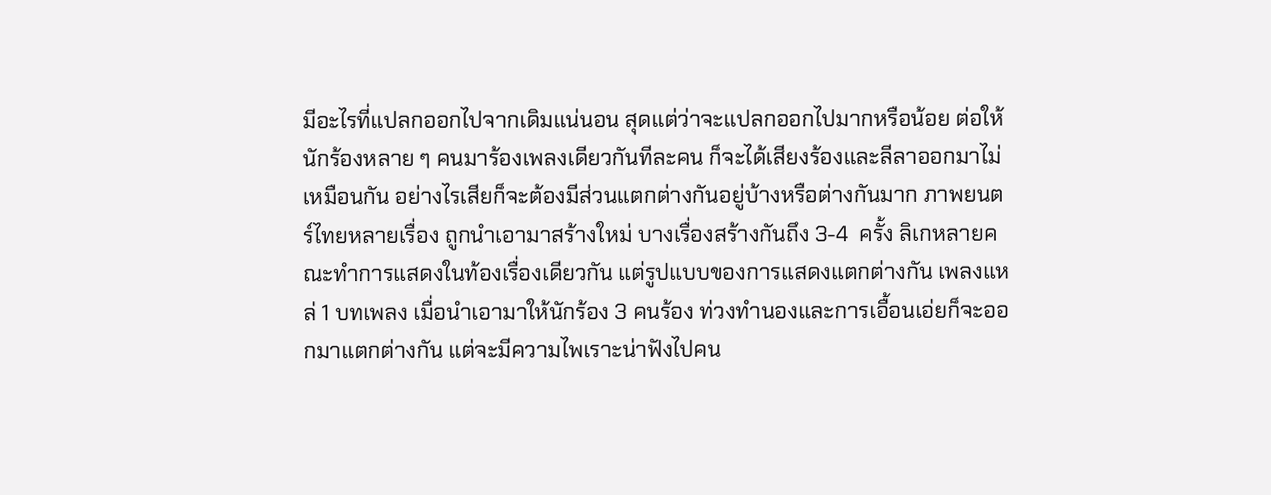มีอะไรที่แปลกออกไปจากเดิมแน่นอน สุดแต่ว่าจะแปลกออกไปมากหรือน้อย ต่อให้นักร้องหลาย ๆ คนมาร้องเพลงเดียวกันทีละคน ก็จะได้เสียงร้องและลีลาออกมาไม่เหมือนกัน อย่างไรเสียก็จะต้องมีส่วนแตกต่างกันอยู่บ้างหรือต่างกันมาก ภาพยนตร์ไทยหลายเรื่อง ถูกนำเอามาสร้างใหม่ บางเรื่องสร้างกันถึง 3-4  ครั้ง ลิเกหลายคณะทำการแสดงในท้องเรื่องเดียวกัน แต่รูปแบบของการแสดงแตกต่างกัน เพลงแหล่ 1 บทเพลง เมื่อนำเอามาให้นักร้อง 3 คนร้อง ท่วงทำนองและการเอื้อนเอ่ยก็จะออกมาแตกต่างกัน แต่จะมีความไพเราะน่าฟังไปคน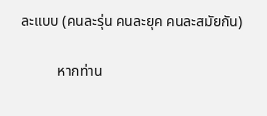ละแบบ (คนละรุ่น คนละยุค คนละสมัยกัน)

          หากท่าน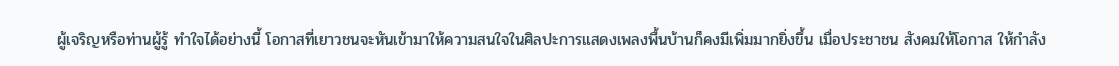ผู้เจริญหรือท่านผู้รู้ ทำใจได้อย่างนี้ โอกาสที่เยาวชนจะหันเข้ามาให้ความสนใจในศิลปะการแสดงเพลงพื้นบ้านก็คงมีเพิ่มมากยิ่งขึ้น เมื่อประชาชน สังคมให้โอกาส ให้กำลัง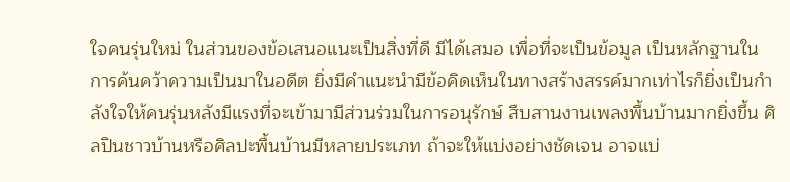ใจคนรุ่นใหม่ ในส่วนของข้อเสนอแนะเป็นสิ่งที่ดี มีได้เสมอ เพื่อที่จะเป็นข้อมูล เป็นหลักฐานในการค้นคว้าความเป็นมาในอดีต ยิ่งมีคำแนะนำมีข้อคิดเห็นในทางสร้างสรรค์มากเท่าไรก็ยิ่งเป็นกำลังใจให้คนรุ่นหลังมีแรงที่จะเข้ามามีส่วนร่วมในการอนุรักษ์ สืบสานงานเพลงพื้นบ้านมากยิ่งขึ้น ศิลปินชาวบ้านหรือศิลปะพื้นบ้านมีหลายประเภท ถ้าจะให้แบ่งอย่างชัดเจน อาจแบ่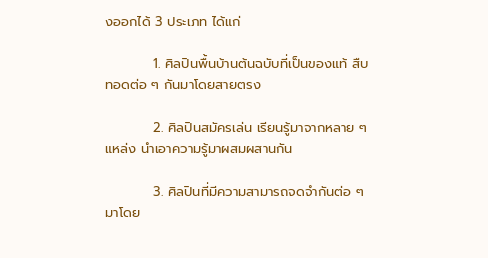งออกได้ 3 ประเภท ได้แก่

          1. ศิลปินพื้นบ้านต้นฉบับที่เป็นของแท้ สืบทอดต่อ ๆ กันมาโดยสายตรง

          2. ศิลปินสมัครเล่น เรียนรู้มาจากหลาย ๆ แหล่ง นำเอาความรู้มาผสมผสานกัน

          3. ศิลปินที่มีความสามารถจดจำกันต่อ ๆ มาโดย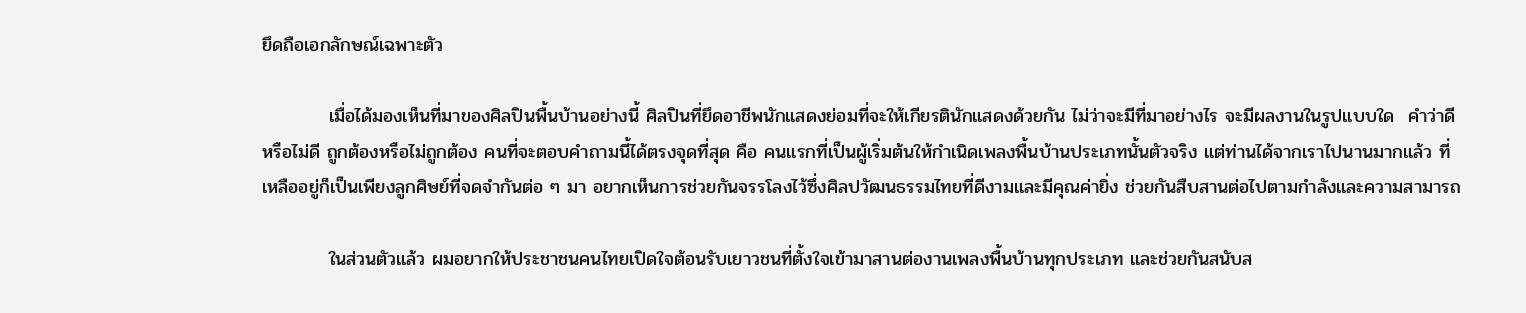ยึดถือเอกลักษณ์เฉพาะตัว

          เมื่อได้มองเห็นที่มาของศิลปินพื้นบ้านอย่างนี้ ศิลปินที่ยึดอาชีพนักแสดงย่อมที่จะให้เกียรตินักแสดงด้วยกัน ไม่ว่าจะมีที่มาอย่างไร จะมีผลงานในรูปแบบใด  คำว่าดีหรือไม่ดี ถูกต้องหรือไม่ถูกต้อง คนที่จะตอบคำถามนี้ได้ตรงจุดที่สุด คือ คนแรกที่เป็นผู้เริ่มต้นให้กำเนิดเพลงพื้นบ้านประเภทนั้นตัวจริง แต่ท่านได้จากเราไปนานมากแล้ว ที่เหลืออยู่ก็เป็นเพียงลูกศิษย์ที่จดจำกันต่อ ๆ มา อยากเห็นการช่วยกันจรรโลงไว้ซึ่งศิลปวัฒนธรรมไทยที่ดีงามและมีคุณค่ายิ่ง ช่วยกันสืบสานต่อไปตามกำลังและความสามารถ

          ในส่วนตัวแล้ว ผมอยากให้ประชาชนคนไทยเปิดใจต้อนรับเยาวชนที่ตั้งใจเข้ามาสานต่องานเพลงพื้นบ้านทุกประเภท และช่วยกันสนับส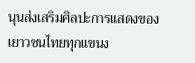นุนส่งเสริมศิลปะการแสดงของเยาวชนไทยทุกแขนง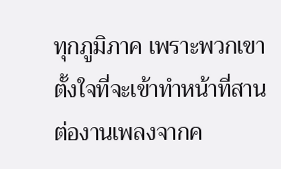ทุกภูมิภาค เพราะพวกเขาตั้งใจที่จะเข้าทำหน้าที่สานต่องานเพลงจากค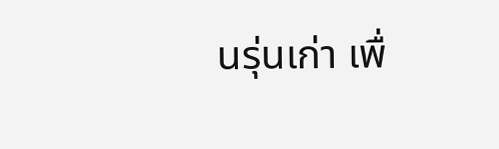นรุ่นเก่า เพื่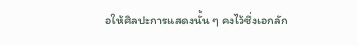อให้ศิลปะการแสดงนั้น ๆ คงไว้ซึ่งเอกลัก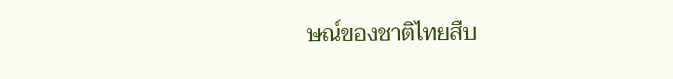ษณ์ของชาติไทยสืบ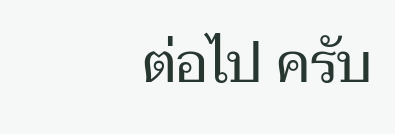ต่อไป ครับ